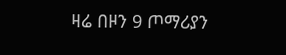ዛሬ በዞን 9 ጦማሪያን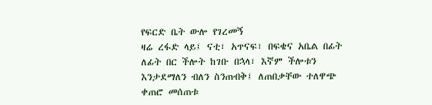የፍርድ ቤት ውሎ የገረመኝ
ዛሬ ረፋድ ላይ፤ ናቲ፣ አጥናፍ፣ በፍቄና አቤል በፊት ለፊት በር ችሎት ከገቡ በኋላ፣ እኛም ችሎቱን እንታደማለን ብለን ስንጠብቅ፤ ለጠበቃቸው ተለዋጭ ቀጠሮ መሰጠቱ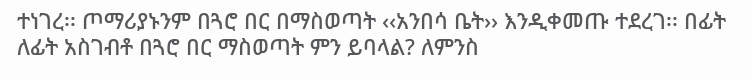ተነገረ፡፡ ጦማሪያኑንም በጓሮ በር በማስወጣት ‹‹አንበሳ ቤት›› እንዲቀመጡ ተደረገ፡፡ በፊት ለፊት አስገብቶ በጓሮ በር ማስወጣት ምን ይባላል? ለምንስ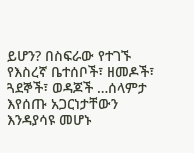ይሆን? በስፍራው የተገኙ የእስረኛ ቤተሰቦች፣ ዘመዶች፣ ጓደኞች፣ ወዳጆች …ሰላምታ እየሰጡ አጋርነታቸውን እንዳያሳዩ መሆኑ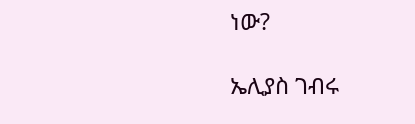ነው?

ኤሊያስ ገብሩ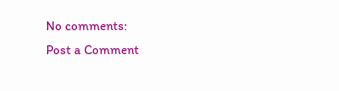No comments:
Post a Comment